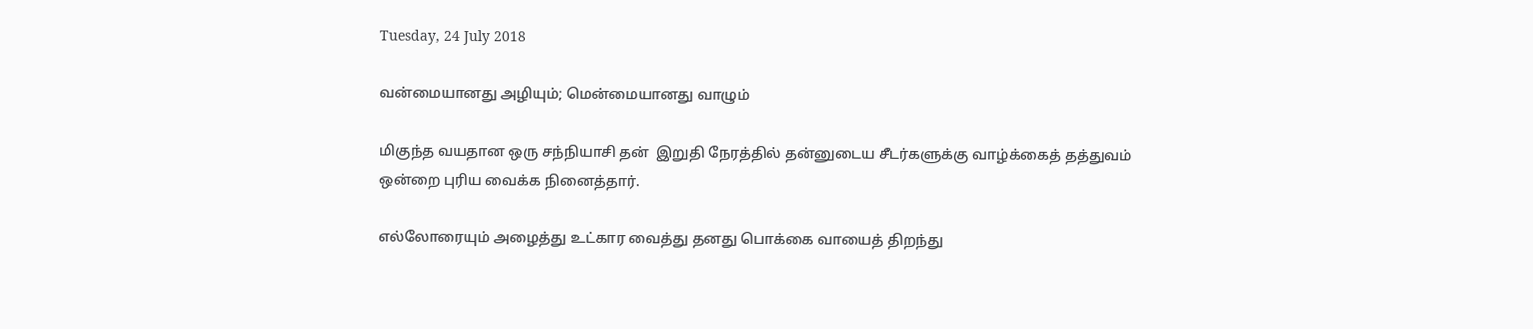Tuesday, 24 July 2018

வன்மையானது அழியும்; மென்மையானது வாழும்

மிகுந்த வயதான ஒரு சந்நியாசி தன்  இறுதி நேரத்தில் தன்னுடைய சீடர்களுக்கு வாழ்க்கைத் தத்துவம் ஒன்றை புரிய வைக்க நினைத்தார்.

எல்லோரையும் அழைத்து உட்கார வைத்து தனது பொக்கை வாயைத் திறந்து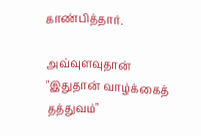காண்பித்தார்.

அவ்வுளவுதான் "இதுதான் வாழ்க்கைத் தத்துவம்"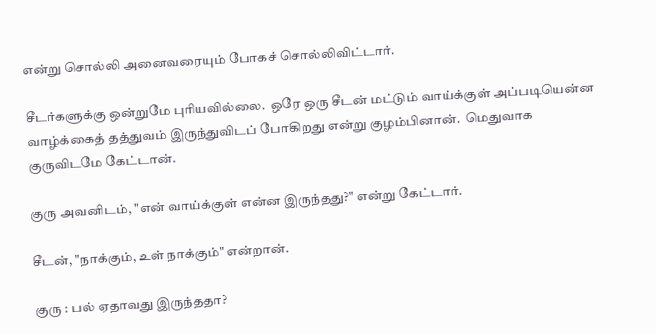என்று சொல்லி அனைவரையும் போகச் சொல்லிவிட்டார்.

சீடர்களுக்கு ஒன்றுமே புரியவில்லை.  ஒரே ஒரு சீடன் மட்டும் வாய்க்குள் அப்படியென்ன வாழ்க்கைத் தத்துவம் இருந்துவிடப் போகிறது என்று குழம்பினான்.  மெதுவாக குருவிடமே கேட்டான்.

குரு அவனிடம், "என் வாய்க்குள் என்ன இருந்தது?" என்று கேட்டார்.

சீடன், "நாக்கும், உள் நாக்கும்" என்றான்.

குரு : பல் ஏதாவது இருந்ததா?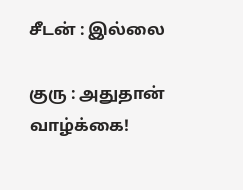சீடன் : இல்லை

குரு : அதுதான் வாழ்க்கை!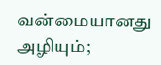வன்மையானது அழியும்;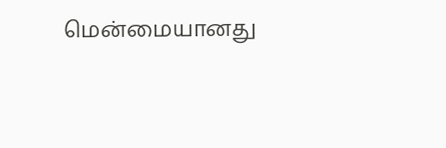மென்மையானது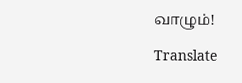வாழும்!

Translate